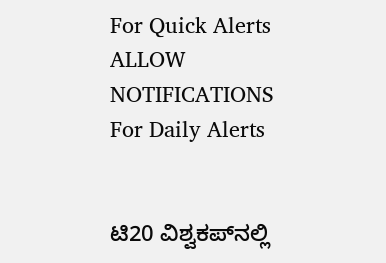For Quick Alerts
ALLOW NOTIFICATIONS
For Daily Alerts


ಟಿ20 ವಿಶ್ವಕಪ್‌ನಲ್ಲಿ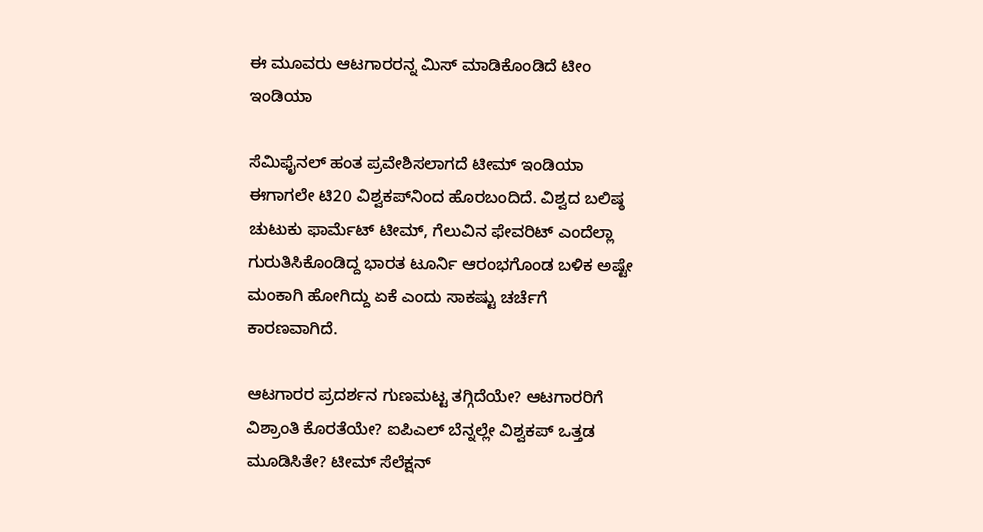ಈ ಮೂವರು ಆಟಗಾರರನ್ನ ಮಿಸ್ ಮಾಡಿಕೊಂಡಿದೆ ಟೀಂ ಇಂಡಿಯಾ

ಸೆಮಿಫೈನಲ್ ಹಂತ ಪ್ರವೇಶಿಸಲಾಗದೆ ಟೀಮ್ ಇಂಡಿಯಾ ಈಗಾಗಲೇ ಟಿ20 ವಿಶ್ವಕಪ್‌ನಿಂದ ಹೊರಬಂದಿದೆ. ವಿಶ್ವದ ಬಲಿಷ್ಠ ಚುಟುಕು ಫಾರ್ಮೆಟ್ ಟೀಮ್, ಗೆಲುವಿನ ಫೇವರಿಟ್ ಎಂದೆಲ್ಲಾ ಗುರುತಿಸಿಕೊಂಡಿದ್ದ ಭಾರತ ಟೂರ್ನಿ ಆರಂಭಗೊಂಡ ಬಳಿಕ ಅಷ್ಟೇ ಮಂಕಾಗಿ ಹೋಗಿದ್ದು ಏಕೆ ಎಂದು ಸಾಕಷ್ಟು ಚರ್ಚೆಗೆ ಕಾರಣವಾಗಿದೆ.

ಆಟಗಾರರ ಪ್ರದರ್ಶನ ಗುಣಮಟ್ಟ ತಗ್ಗಿದೆಯೇ? ಆಟಗಾರರಿಗೆ ವಿಶ್ರಾಂತಿ ಕೊರತೆಯೇ? ಐಪಿಎಲ್ ಬೆನ್ನಲ್ಲೇ ವಿಶ್ವಕಪ್‌ ಒತ್ತಡ ಮೂಡಿಸಿತೇ? ಟೀಮ್ ಸೆಲೆಕ್ಷನ್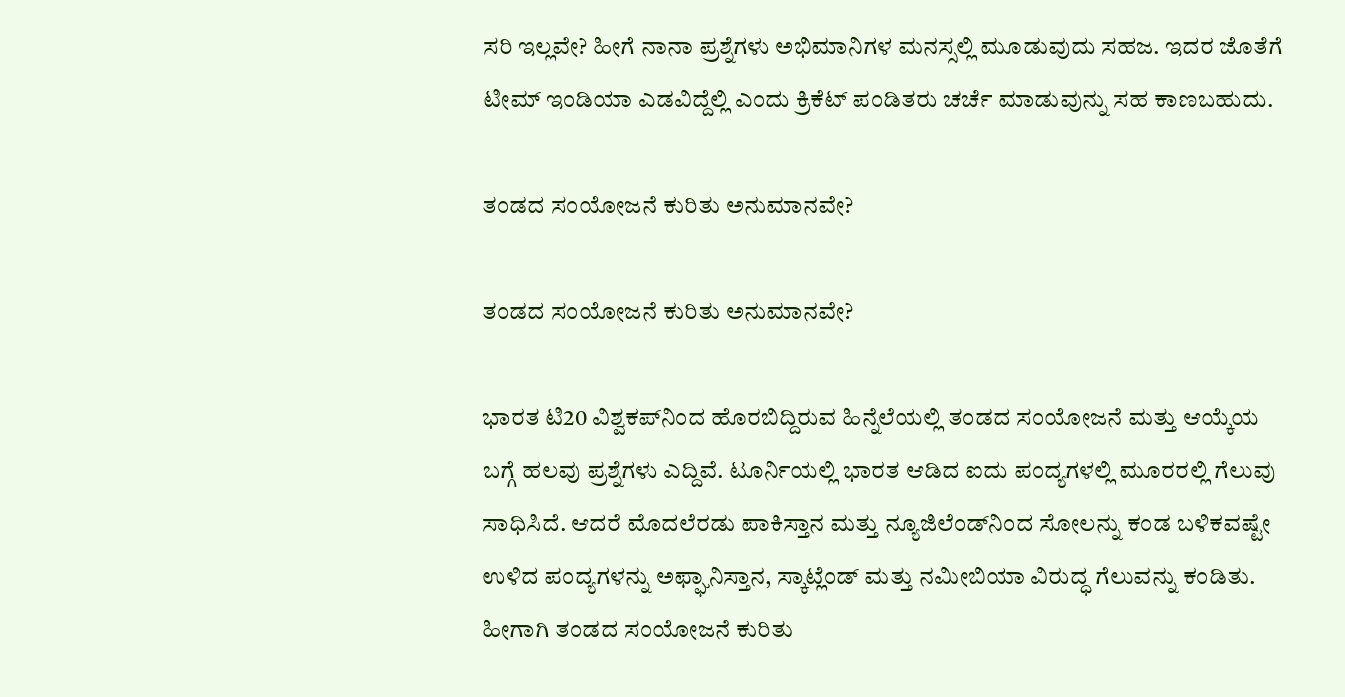ಸರಿ ಇಲ್ಲವೇ? ಹೀಗೆ ನಾನಾ ಪ್ರಶ್ನೆಗಳು ಅಭಿಮಾನಿಗಳ ಮನಸ್ಸಲ್ಲಿ ಮೂಡುವುದು ಸಹಜ. ಇದರ ಜೊತೆಗೆ ಟೀಮ್ ಇಂಡಿಯಾ ಎಡವಿದ್ದೆಲ್ಲಿ ಎಂದು ಕ್ರಿಕೆಟ್ ಪಂಡಿತರು ಚರ್ಚೆ ಮಾಡುವುನ್ನು ಸಹ ಕಾಣಬಹುದು.

ತಂಡದ ಸಂಯೋಜನೆ ಕುರಿತು ಅನುಮಾನವೇ?

ತಂಡದ ಸಂಯೋಜನೆ ಕುರಿತು ಅನುಮಾನವೇ?

ಭಾರತ ಟಿ20 ವಿಶ್ವಕಪ್‌ನಿಂದ ಹೊರಬಿದ್ದಿರುವ ಹಿನ್ನೆಲೆಯಲ್ಲಿ ತಂಡದ ಸಂಯೋಜನೆ ಮತ್ತು ಆಯ್ಕೆಯ ಬಗ್ಗೆ ಹಲವು ಪ್ರಶ್ನೆಗಳು ಎದ್ದಿವೆ. ಟೂರ್ನಿಯಲ್ಲಿ ಭಾರತ ಆಡಿದ ಐದು ಪಂದ್ಯಗಳಲ್ಲಿ ಮೂರರಲ್ಲಿ ಗೆಲುವು ಸಾಧಿಸಿದೆ. ಆದರೆ ಮೊದಲೆರಡು ಪಾಕಿಸ್ತಾನ ಮತ್ತು ನ್ಯೂಜಿಲೆಂಡ್‌ನಿಂದ ಸೋಲನ್ನು ಕಂಡ ಬಳಿಕವಷ್ಟೇ ಉಳಿದ ಪಂದ್ಯಗಳನ್ನು ಅಫ್ಘಾನಿಸ್ತಾನ, ಸ್ಕಾಟ್ಲೆಂಡ್ ಮತ್ತು ನಮೀಬಿಯಾ ವಿರುದ್ಧ ಗೆಲುವನ್ನು ಕಂಡಿತು. ಹೀಗಾಗಿ ತಂಡದ ಸಂಯೋಜನೆ ಕುರಿತು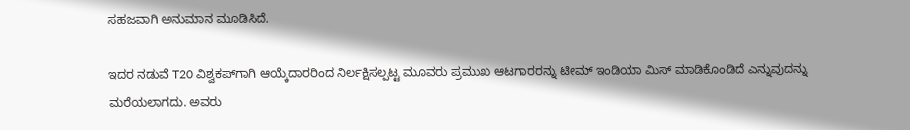ಸಹಜವಾಗಿ ಅನುಮಾನ ಮೂಡಿಸಿದೆ.

ಇದರ ನಡುವೆ T20 ವಿಶ್ವಕಪ್‌ಗಾಗಿ ಆಯ್ಕೆದಾರರಿಂದ ನಿರ್ಲಕ್ಷಿಸಲ್ಪಟ್ಟ ಮೂವರು ಪ್ರಮುಖ ಆಟಗಾರರನ್ನು ಟೀಮ್ ಇಂಡಿಯಾ ಮಿಸ್ ಮಾಡಿಕೊಂಡಿದೆ ಎನ್ನುವುದನ್ನು ಮರೆಯಲಾಗದು. ಅವರು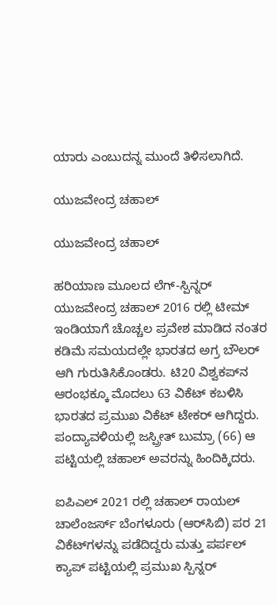ಯಾರು ಎಂಬುದನ್ನ ಮುಂದೆ ತಿಳಿಸಲಾಗಿದೆ.

ಯುಜವೇಂದ್ರ ಚಹಾಲ್

ಯುಜವೇಂದ್ರ ಚಹಾಲ್

ಹರಿಯಾಣ ಮೂಲದ ಲೆಗ್-ಸ್ಪಿನ್ನರ್ ಯುಜವೇಂದ್ರ ಚಹಾಲ್ 2016 ರಲ್ಲಿ ಟೀಮ್ ಇಂಡಿಯಾಗೆ ಚೊಚ್ಚಲ ಪ್ರವೇಶ ಮಾಡಿದ ನಂತರ ಕಡಿಮೆ ಸಮಯದಲ್ಲೇ ಭಾರತದ ಅಗ್ರ ಬೌಲರ್ ಆಗಿ ಗುರುತಿಸಿಕೊಂಡರು. ಟಿ20 ವಿಶ್ವಕಪ್‌ನ ಆರಂಭಕ್ಕೂ ಮೊದಲು 63 ವಿಕೆಟ್ ಕಬಳಿಸಿ ಭಾರತದ ಪ್ರಮುಖ ವಿಕೆಟ್ ಟೇಕರ್ ಆಗಿದ್ದರು. ಪಂದ್ಯಾವಳಿಯಲ್ಲಿ ಜಸ್ಪ್ರೀತ್ ಬುಮ್ರಾ (66) ಆ ಪಟ್ಟಿಯಲ್ಲಿ ಚಹಾಲ್ ಅವರನ್ನು ಹಿಂದಿಕ್ಕಿದರು.

ಐಪಿಎಲ್ 2021 ರಲ್ಲಿ ಚಹಾಲ್ ರಾಯಲ್ ಚಾಲೆಂಜರ್ಸ್ ಬೆಂಗಳೂರು (ಆರ್‌ಸಿಬಿ) ಪರ 21 ವಿಕೆಟ್‌ಗಳನ್ನು ಪಡೆದಿದ್ದರು ಮತ್ತು ಪರ್ಪಲ್ ಕ್ಯಾಪ್ ಪಟ್ಟಿಯಲ್ಲಿ ಪ್ರಮುಖ ಸ್ಪಿನ್ನರ್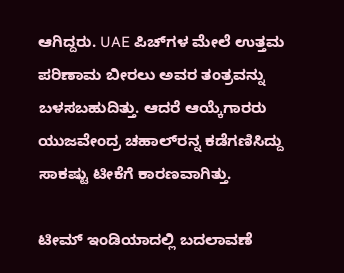ಆಗಿದ್ದರು. UAE ಪಿಚ್‌ಗಳ ಮೇಲೆ ಉತ್ತಮ ಪರಿಣಾಮ ಬೀರಲು ಅವರ ತಂತ್ರವನ್ನು ಬಳಸಬಹುದಿತ್ತು. ಆದರೆ ಆಯ್ಕೆಗಾರರು ಯುಜವೇಂದ್ರ ಚಹಾಲ್‌ರನ್ನ ಕಡೆಗಣಿಸಿದ್ದು ಸಾಕಷ್ಟು ಟೀಕೆಗೆ ಕಾರಣವಾಗಿತ್ತು.

ಟೀಮ್ ಇಂಡಿಯಾದಲ್ಲಿ ಬದಲಾವಣೆ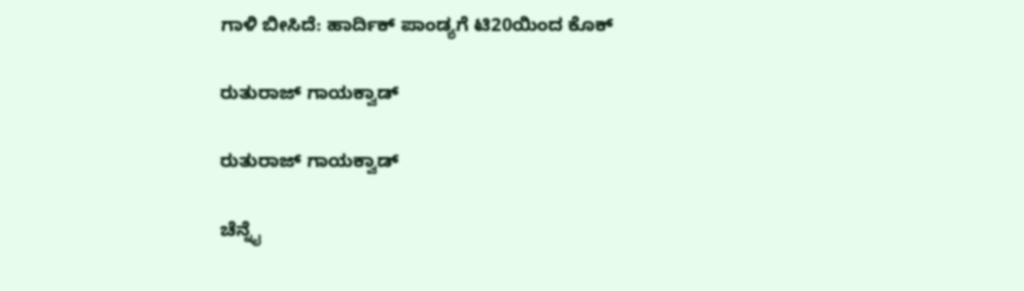ಗಾಳಿ ಬೀಸಿದೆ: ಹಾರ್ದಿಕ್‌ ಪಾಂಡ್ಯಗೆ ಟಿ20ಯಿಂದ ಕೊಕ್

ರುತುರಾಜ್ ಗಾಯಕ್ವಾಡ್‌

ರುತುರಾಜ್ ಗಾಯಕ್ವಾಡ್‌

ಚೆನ್ನೈ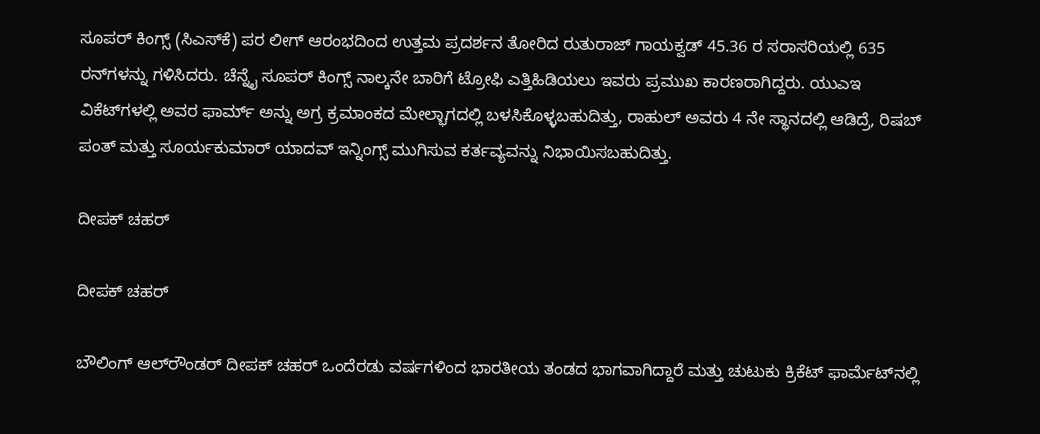ಸೂಪರ್‌ ಕಿಂಗ್ಸ್‌ (ಸಿಎಸ್‌ಕೆ) ಪರ ಲೀಗ್ ಆರಂಭದಿಂದ ಉತ್ತಮ ಪ್ರದರ್ಶನ ತೋರಿದ ರುತುರಾಜ್ ಗಾಯಕ್ವಡ್ 45.36 ರ ಸರಾಸರಿಯಲ್ಲಿ 635 ರನ್‌ಗಳನ್ನು ಗಳಿಸಿದರು. ಚೆನ್ನೈ ಸೂಪರ್ ಕಿಂಗ್ಸ್‌ ನಾಲ್ಕನೇ ಬಾರಿಗೆ ಟ್ರೋಫಿ ಎತ್ತಿಹಿಡಿಯಲು ಇವರು ಪ್ರಮುಖ ಕಾರಣರಾಗಿದ್ದರು. ಯುಎಇ ವಿಕೆಟ್‌ಗಳಲ್ಲಿ ಅವರ ಫಾರ್ಮ್ ಅನ್ನು ಅಗ್ರ ಕ್ರಮಾಂಕದ ಮೇಲ್ಭಾಗದಲ್ಲಿ ಬಳಸಿಕೊಳ್ಳಬಹುದಿತ್ತು, ರಾಹುಲ್ ಅವರು 4 ನೇ ಸ್ಥಾನದಲ್ಲಿ ಆಡಿದ್ರೆ, ರಿಷಬ್ ಪಂತ್ ಮತ್ತು ಸೂರ್ಯಕುಮಾರ್ ಯಾದವ್ ಇನ್ನಿಂಗ್ಸ್ ಮುಗಿಸುವ ಕರ್ತವ್ಯವನ್ನು ನಿಭಾಯಿಸಬಹುದಿತ್ತು.

ದೀಪಕ್ ಚಹರ್

ದೀಪಕ್ ಚಹರ್

ಬೌಲಿಂಗ್ ಆಲ್‌ರೌಂಡರ್ ದೀಪಕ್ ಚಹರ್ ಒಂದೆರಡು ವರ್ಷಗಳಿಂದ ಭಾರತೀಯ ತಂಡದ ಭಾಗವಾಗಿದ್ದಾರೆ ಮತ್ತು ಚುಟುಕು ಕ್ರಿಕೆಟ್ ಫಾರ್ಮೆಟ್‌ನಲ್ಲಿ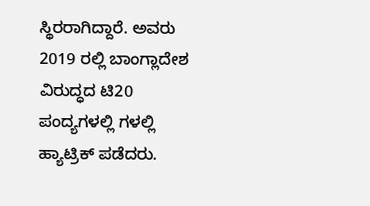ಸ್ಥಿರರಾಗಿದ್ದಾರೆ. ಅವರು 2019 ರಲ್ಲಿ ಬಾಂಗ್ಲಾದೇಶ ವಿರುದ್ಧದ ಟಿ20 ಪಂದ್ಯಗಳಲ್ಲಿ ಗಳಲ್ಲಿ ಹ್ಯಾಟ್ರಿಕ್ ಪಡೆದರು.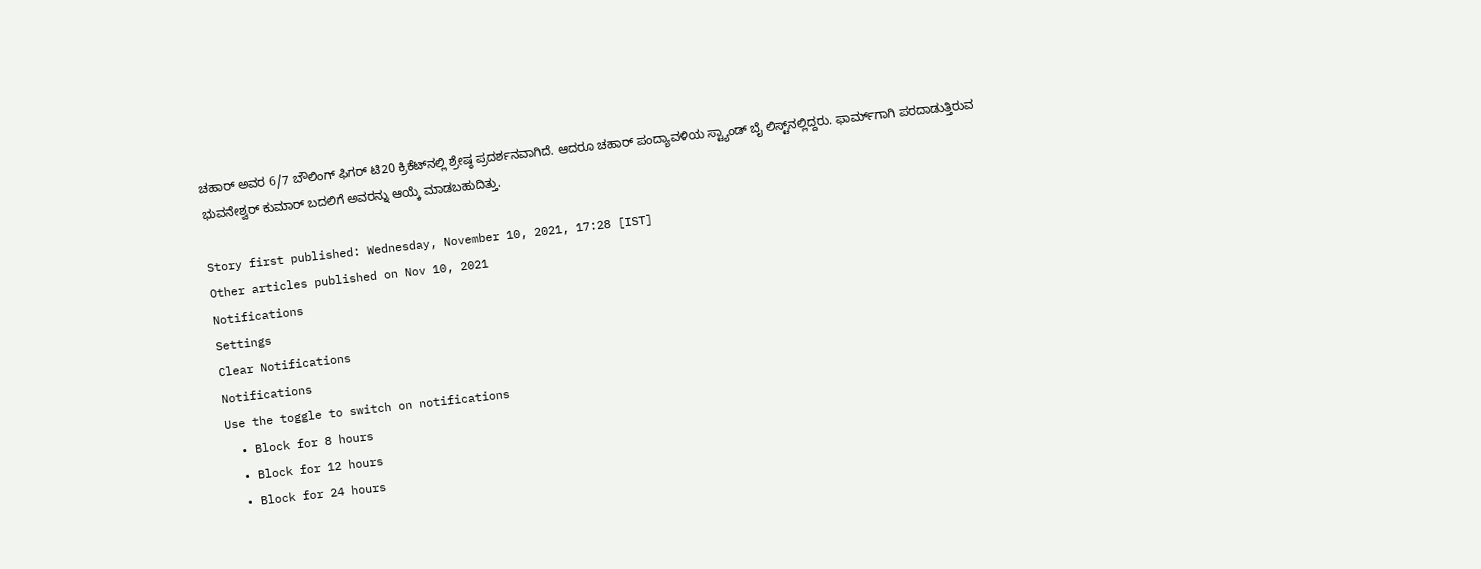ಚಹಾರ್ ಅವರ 6/7 ಬೌಲಿಂಗ್ ಫಿಗರ್ ಟಿ20 ಕ್ರಿಕೆಟ್‌ನಲ್ಲಿ ಶ್ರೇಷ್ಠ ಪ್ರದರ್ಶನವಾಗಿದೆ. ಆದರೂ ಚಹಾರ್ ಪಂದ್ಯಾವಳಿಯ ಸ್ಟ್ಯಾಂಡ್ ಬೈ ಲಿಸ್ಟ್‌ನಲ್ಲಿದ್ದರು. ಫಾರ್ಮ್‌ಗಾಗಿ ಪರದಾಡುತ್ತಿರುವ ಭುವನೇಶ್ವರ್ ಕುಮಾರ್ ಬದಲಿಗೆ ಅವರನ್ನು ಆಯ್ಕೆ ಮಾಡಬಹುದಿತ್ತು.

Story first published: Wednesday, November 10, 2021, 17:28 [IST]
Other articles published on Nov 10, 2021
Notifications
Settings
Clear Notifications
Notifications
Use the toggle to switch on notifications
  • Block for 8 hours
  • Block for 12 hours
  • Block for 24 hours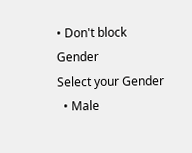• Don't block
Gender
Select your Gender
  • Male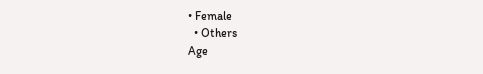• Female
  • Others
Age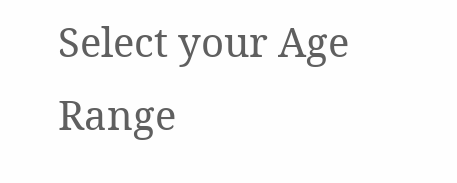Select your Age Range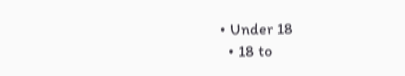• Under 18
  • 18 to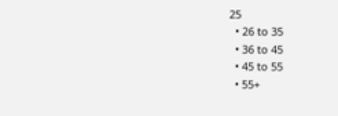25
  • 26 to 35
  • 36 to 45
  • 45 to 55
  • 55+